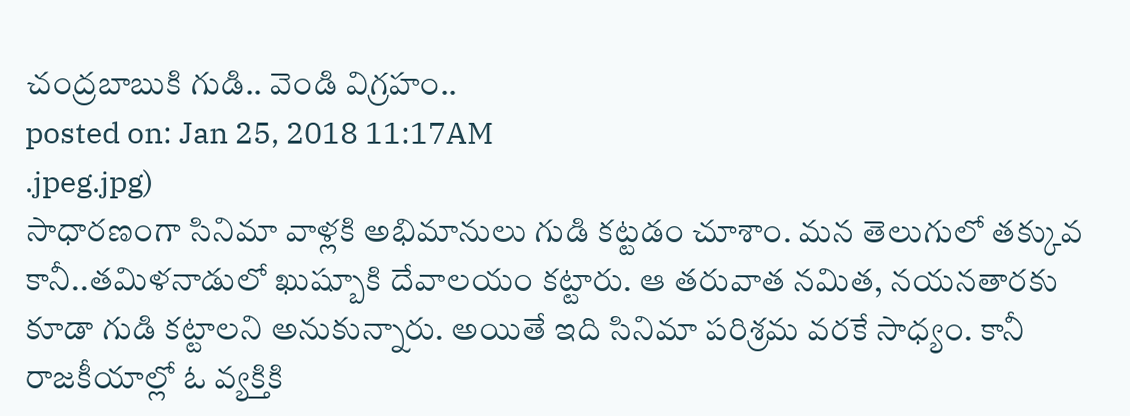చంద్రబాబుకి గుడి.. వెండి విగ్రహం..
posted on: Jan 25, 2018 11:17AM
.jpeg.jpg)
సాధారణంగా సినిమా వాళ్లకి అభిమానులు గుడి కట్టడం చూశాం. మన తెలుగులో తక్కువ కానీ..తమిళనాడులో ఖుష్బూకి దేవాలయం కట్టారు. ఆ తరువాత నమిత, నయనతారకు కూడా గుడి కట్టాలని అనుకున్నారు. అయితే ఇది సినిమా పరిశ్రమ వరకే సాధ్యం. కానీ రాజకీయాల్లో ఓ వ్యక్తికి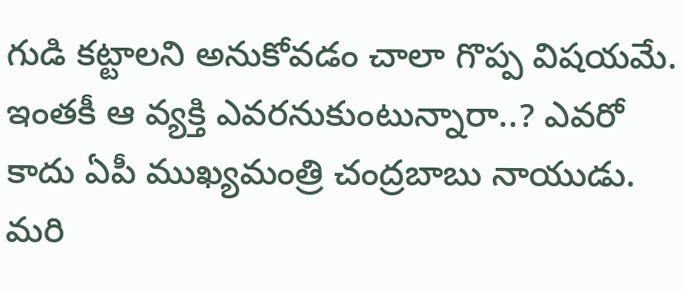గుడి కట్టాలని అనుకోవడం చాలా గొప్ప విషయమే. ఇంతకీ ఆ వ్యక్తి ఎవరనుకుంటున్నారా..? ఎవరో కాదు ఏపీ ముఖ్యమంత్రి చంద్రబాబు నాయుడు. మరి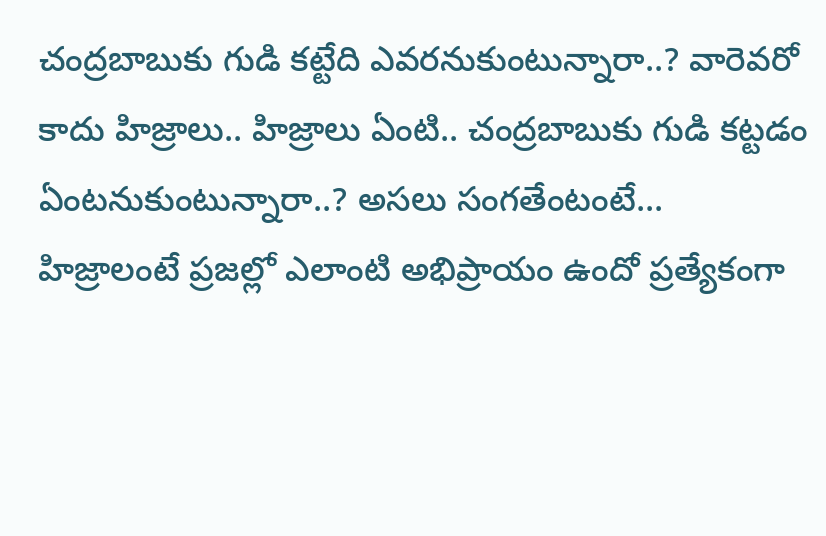చంద్రబాబుకు గుడి కట్టేది ఎవరనుకుంటున్నారా..? వారెవరో కాదు హిజ్రాలు.. హిజ్రాలు ఏంటి.. చంద్రబాబుకు గుడి కట్టడం ఏంటనుకుంటున్నారా..? అసలు సంగతేంటంటే...
హిజ్రాలంటే ప్రజల్లో ఎలాంటి అభిప్రాయం ఉందో ప్రత్యేకంగా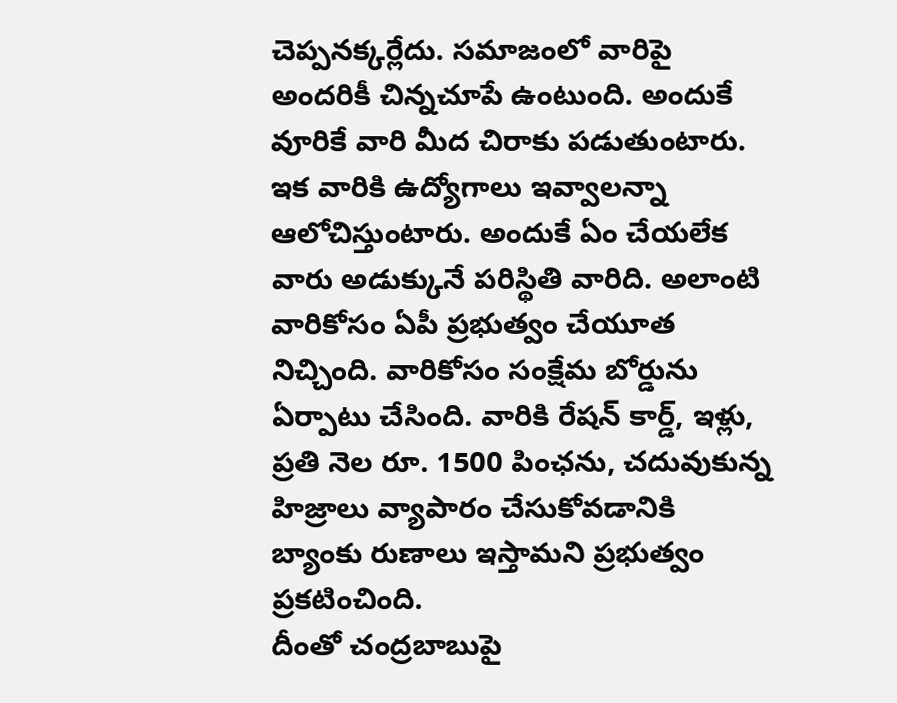చెప్పనక్కర్లేదు. సమాజంలో వారిపై అందరికీ చిన్నచూపే ఉంటుంది. అందుకే వూరికే వారి మీద చిరాకు పడుతుంటారు. ఇక వారికి ఉద్యోగాలు ఇవ్వాలన్నా ఆలోచిస్తుంటారు. అందుకే ఏం చేయలేక వారు అడుక్కునే పరిస్థితి వారిది. అలాంటి వారికోసం ఏపీ ప్రభుత్వం చేయూత నిచ్చింది. వారికోసం సంక్షేమ బోర్డును ఏర్పాటు చేసింది. వారికి రేషన్ కార్డ్, ఇళ్లు, ప్రతి నెల రూ. 1500 పింఛను, చదువుకున్న హిజ్రాలు వ్యాపారం చేసుకోవడానికి బ్యాంకు రుణాలు ఇస్తామని ప్రభుత్వం ప్రకటించింది.
దీంతో చంద్రబాబుపై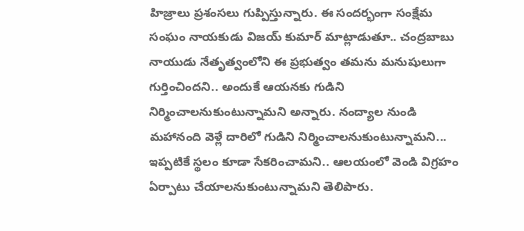హిజ్రాలు ప్రశంసలు గుప్పిస్తున్నారు. ఈ సందర్భంగా సంక్షేమ సంఘం నాయకుడు విజయ్ కుమార్ మాట్లాడుతూ.. చంద్రబాబు నాయుడు నేతృత్వంలోని ఈ ప్రభుత్వం తమను మనుషులుగా గుర్తించిందని.. అందుకే ఆయనకు గుడిని నిర్మించాలనుకుంటున్నామని అన్నారు. నంద్యాల నుండి మహానంది వెళ్లే దారిలో గుడిని నిర్మించాలనుకుంటున్నామని... ఇప్పటికే స్థలం కూడా సేకరించామని.. ఆలయంలో వెండి విగ్రహం ఏర్పాటు చేయాలనుకుంటున్నామని తెలిపారు.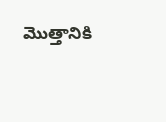మొత్తానికి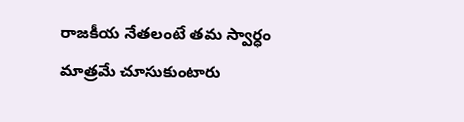రాజకీయ నేతలంటే తమ స్వార్ధం మాత్రమే చూసుకుంటారు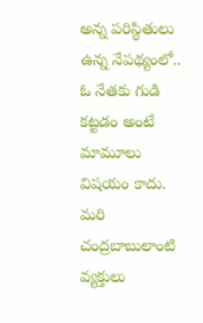అన్న పరిస్థితులు ఉన్న నేపథ్యంలో.. ఓ నేతకు గుడి కట్టడం అంటే మామూలు విషయం కాదు. మరి చంద్రబాబులాంటి వ్యక్తులు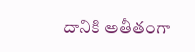దానికి అతీతంగా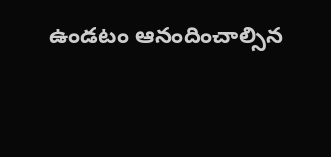ఉండటం ఆనందించాల్సిన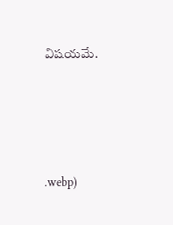విషయమే.






.webp)